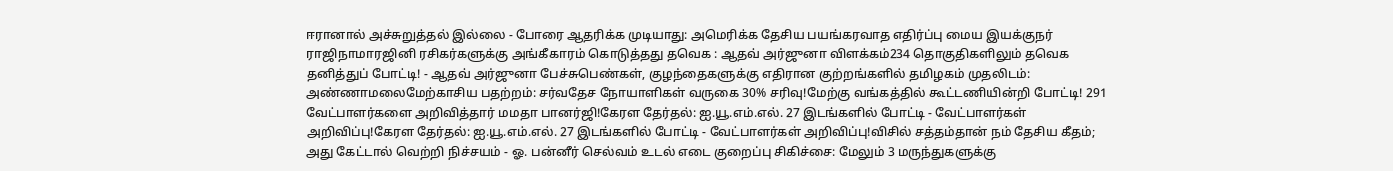ஈரானால் அச்சுறுத்தல் இல்லை - போரை ஆதரிக்க முடியாது: அமெரிக்க தேசிய பயங்கரவாத எதிர்ப்பு மைய இயக்குநர் ராஜிநாமாரஜினி ரசிகர்களுக்கு அங்கீகாரம் கொடுத்தது தவெக : ஆதவ் அர்ஜுனா விளக்கம்234 தொகுதிகளிலும் தவெக தனித்துப் போட்டி! - ஆதவ் அர்ஜுனா பேச்சுபெண்கள், குழந்தைகளுக்கு எதிரான குற்றங்களில் தமிழகம் முதலிடம்: அண்ணாமலைமேற்காசிய பதற்றம்: சர்வதேச நோயாளிகள் வருகை 30% சரிவு!மேற்கு வங்கத்தில் கூட்டணியின்றி போட்டி! 291 வேட்பாளர்களை அறிவித்தார் மமதா பானர்ஜி!கேரள தேர்தல்: ஐ.யூ.எம்.எல். 27 இடங்களில் போட்டி - வேட்பாளர்கள் அறிவிப்பு!கேரள தேர்தல்: ஐ.யூ.எம்.எல். 27 இடங்களில் போட்டி - வேட்பாளர்கள் அறிவிப்பு!விசில் சத்தம்தான் நம் தேசிய கீதம்; அது கேட்டால் வெற்றி நிச்சயம் - ஓ. பன்னீர் செல்வம் உடல் எடை குறைப்பு சிகிச்சை: மேலும் 3 மருந்துகளுக்கு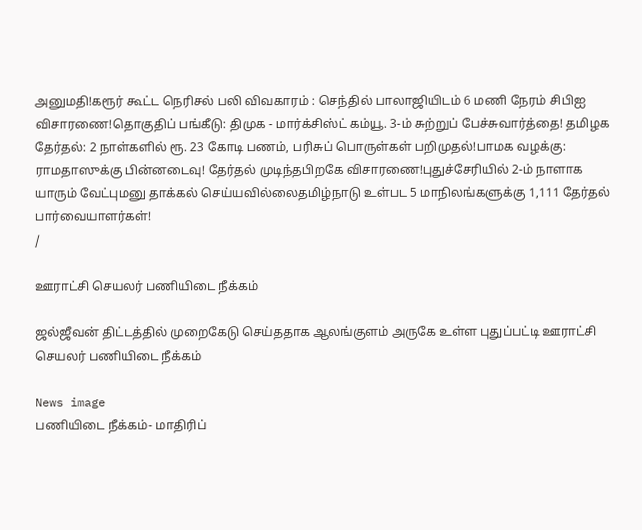அனுமதி!கரூர் கூட்ட நெரிசல் பலி விவகாரம் : செந்தில் பாலாஜியிடம் 6 மணி நேரம் சிபிஐ விசாரணை!தொகுதிப் பங்கீடு: திமுக - மார்க்சிஸ்ட் கம்யூ. 3-ம் சுற்றுப் பேச்சுவார்த்தை! தமிழக தேர்தல்: 2 நாள்களில் ரூ. 23 கோடி பணம், பரிசுப் பொருள்கள் பறிமுதல்!பாமக வழக்கு: ராமதாஸுக்கு பின்னடைவு! தேர்தல் முடிந்தபிறகே விசாரணை!புதுச்சேரியில் 2-ம் நாளாக யாரும் வேட்புமனு தாக்கல் செய்யவில்லைதமிழ்நாடு உள்பட 5 மாநிலங்களுக்கு 1,111 தேர்தல் பார்வையாளர்கள்!
/

ஊராட்சி செயலர் பணியிடை நீக்கம்

ஜல்ஜீவன் திட்டத்தில் முறைகேடு செய்ததாக ஆலங்குளம் அருகே உள்ள புதுப்பட்டி ஊராட்சி செயலர் பணியிடை நீக்கம்

News image
பணியிடை நீக்கம்- மாதிரிப்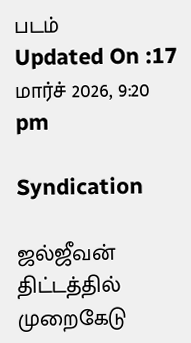படம்
Updated On :17 மார்ச் 2026, 9:20 pm

Syndication

ஜல்ஜீவன் திட்டத்தில் முறைகேடு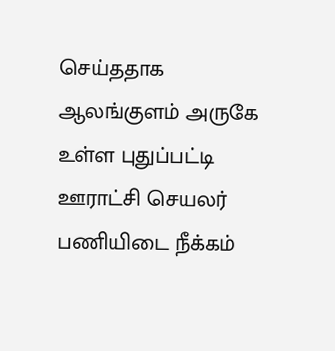செய்ததாக ஆலங்குளம் அருகே உள்ள புதுப்பட்டி ஊராட்சி செயலர் பணியிடை நீக்கம்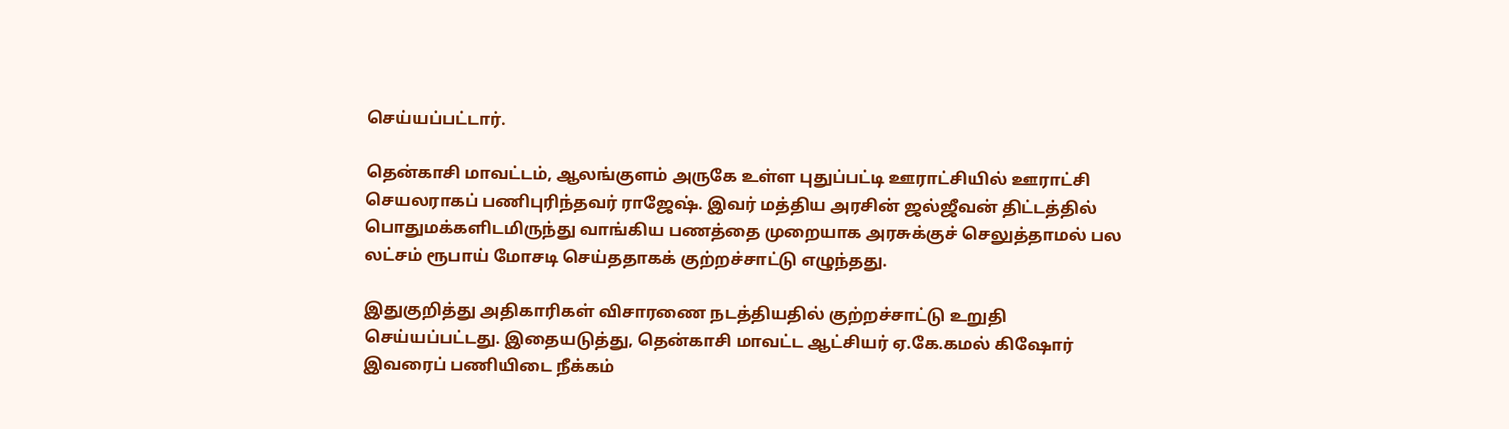செய்யப்பட்டார்.

தென்காசி மாவட்டம், ஆலங்குளம் அருகே உள்ள புதுப்பட்டி ஊராட்சியில் ஊராட்சி செயலராகப் பணிபுரிந்தவர் ராஜேஷ். இவர் மத்திய அரசின் ஜல்ஜீவன் திட்டத்தில் பொதுமக்களிடமிருந்து வாங்கிய பணத்தை முறையாக அரசுக்குச் செலுத்தாமல் பல லட்சம் ரூபாய் மோசடி செய்ததாகக் குற்றச்சாட்டு எழுந்தது.

இதுகுறித்து அதிகாரிகள் விசாரணை நடத்தியதில் குற்றச்சாட்டு உறுதி செய்யப்பட்டது. இதையடுத்து, தென்காசி மாவட்ட ஆட்சியர் ஏ.கே.கமல் கிஷோர் இவரைப் பணியிடை நீக்கம்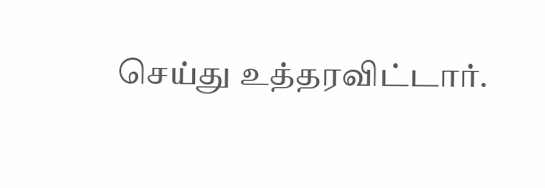செய்து உத்தரவிட்டார்.